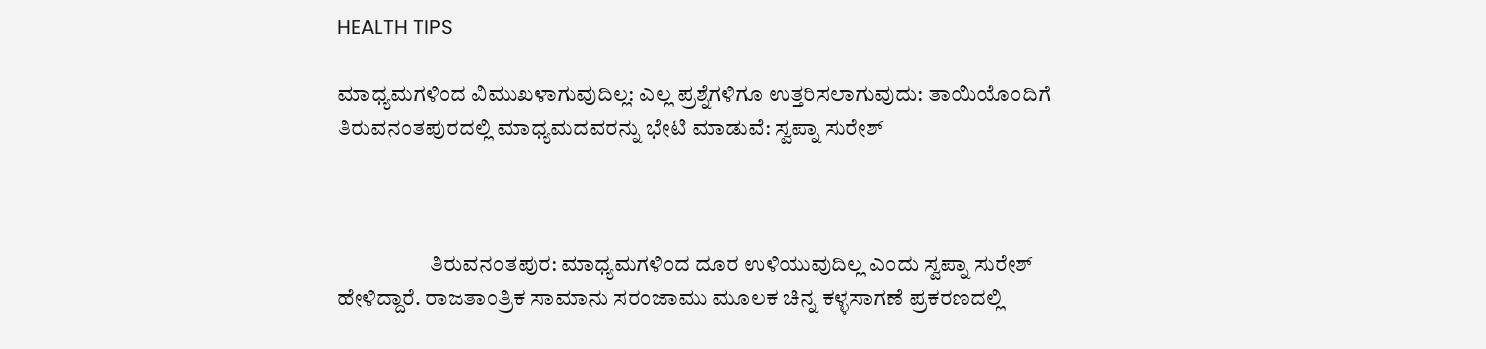HEALTH TIPS

ಮಾಧ್ಯಮಗಳಿಂದ ವಿಮುಖಳಾಗುವುದಿಲ್ಲ: ಎಲ್ಲ ಪ್ರಶ್ನೆಗಳಿಗೂ ಉತ್ತರಿಸಲಾಗುವುದು: ತಾಯಿಯೊಂದಿಗೆ ತಿರುವನಂತಪುರದಲ್ಲಿ ಮಾಧ್ಯಮದವರನ್ನು ಭೇಟಿ ಮಾಡುವೆ: ಸ್ವಪ್ನಾ ಸುರೇಶ್



                     ತಿರುವನಂತಪುರ: ಮಾಧ್ಯಮಗಳಿಂದ ದೂರ ಉಳಿಯುವುದಿಲ್ಲ ಎಂದು ಸ್ವಪ್ನಾ ಸುರೇಶ್ ಹೇಳಿದ್ದಾರೆ. ರಾಜತಾಂತ್ರಿಕ ಸಾಮಾನು ಸರಂಜಾಮು ಮೂಲಕ ಚಿನ್ನ ಕಳ್ಳಸಾಗಣೆ ಪ್ರಕರಣದಲ್ಲಿ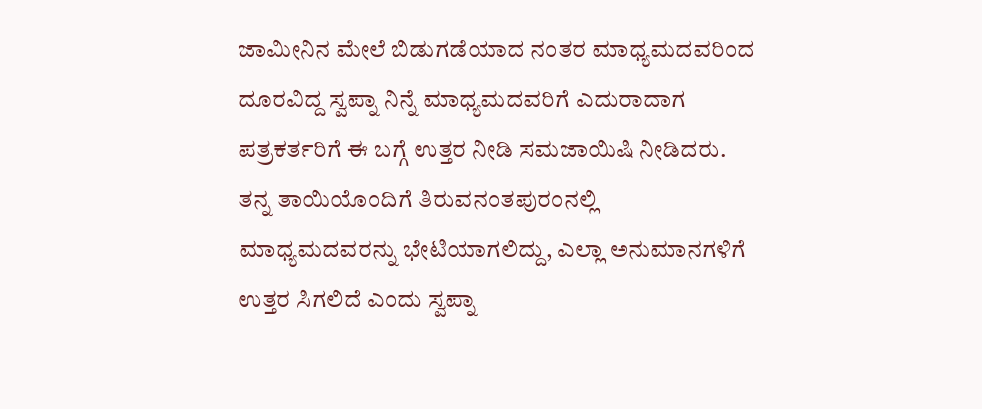ಜಾಮೀನಿನ ಮೇಲೆ ಬಿಡುಗಡೆಯಾದ ನಂತರ ಮಾಧ್ಯಮದವರಿಂದ ದೂರವಿದ್ದ ಸ್ವಪ್ನಾ ನಿನ್ನೆ ಮಾಧ್ಯಮದವರಿಗೆ ಎದುರಾದಾಗ ಪತ್ರಕರ್ತರಿಗೆ ಈ ಬಗ್ಗೆ ಉತ್ತರ ನೀಡಿ ಸಮಜಾಯಿಷಿ ನೀಡಿದರು. ತನ್ನ ತಾಯಿಯೊಂದಿಗೆ ತಿರುವನಂತಪುರಂನಲ್ಲಿ ಮಾಧ್ಯಮದವರನ್ನು ಭೇಟಿಯಾಗಲಿದ್ದು, ಎಲ್ಲಾ ಅನುಮಾನಗಳಿಗೆ ಉತ್ತರ ಸಿಗಲಿದೆ ಎಂದು ಸ್ವಪ್ನಾ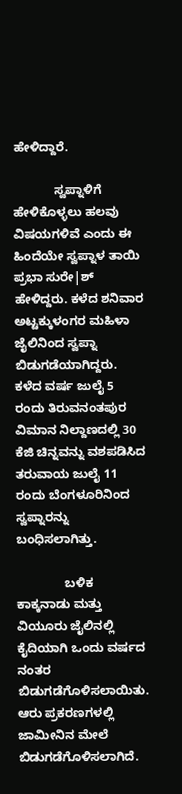ಹೇಳಿದ್ದಾರೆ.

            ಸ್ವಪ್ನಾಳಿಗೆ ಹೇಳಿಕೊಳ್ಳಲು ಹಲವು ವಿಷಯಗಳಿವೆ ಎಂದು ಈ ಹಿಂದೆಯೇ ಸ್ವಪ್ನಾಳ ತಾಯಿ ಪ್ರಭಾ ಸುರೇ|ಶ್ ಹೇಳಿದ್ದರು. ಕಳೆದ ಶನಿವಾರ ಅಟ್ಟಕ್ಕುಳಂಗರ ಮಹಿಳಾ ಜೈಲಿನಿಂದ ಸ್ವಪ್ನಾ ಬಿಡುಗಡೆಯಾಗಿದ್ದರು. ಕಳೆದ ವರ್ಷ ಜುಲೈ 5 ರಂದು ತಿರುವನಂತಪುರ ವಿಮಾನ ನಿಲ್ದಾಣದಲ್ಲಿ 30 ಕೆಜಿ ಚಿನ್ನವನ್ನು ವಶಪಡಿಸಿದ ತರುವಾಯ ಜುಲೈ 11 ರಂದು ಬೆಂಗಳೂರಿನಿಂದ ಸ್ವಪ್ನಾರನ್ನು ಬಂಧಿಸಲಾಗಿತ್ತು.

              ಬಳಿಕ ಕಾಕ್ಕನಾಡು ಮತ್ತು ವಿಯೂರು ಜೈಲಿನಲ್ಲಿ  ಕೈದಿಯಾಗಿ ಒಂದು ವರ್ಷದ ನಂತರ ಬಿಡುಗಡೆಗೊಳಿಸಲಾಯಿತು. ಆರು ಪ್ರಕರಣಗಳಲ್ಲಿ ಜಾಮೀನಿನ ಮೇಲೆ ಬಿಡುಗಡೆಗೊಳಿಸಲಾಗಿದೆ.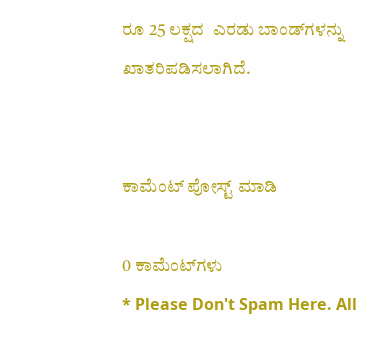ರೂ 25 ಲಕ್ಷದ  ಎರಡು ಬಾಂಡ್‍ಗಳನ್ನು ಖಾತರಿಪಡಿಸಲಾಗಿದೆ.


ಕಾಮೆಂಟ್‌‌ ಪೋಸ್ಟ್‌ ಮಾಡಿ

0 ಕಾಮೆಂಟ್‌ಗಳು
* Please Don't Spam Here. All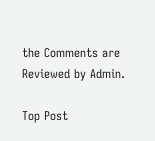the Comments are Reviewed by Admin.

Top Post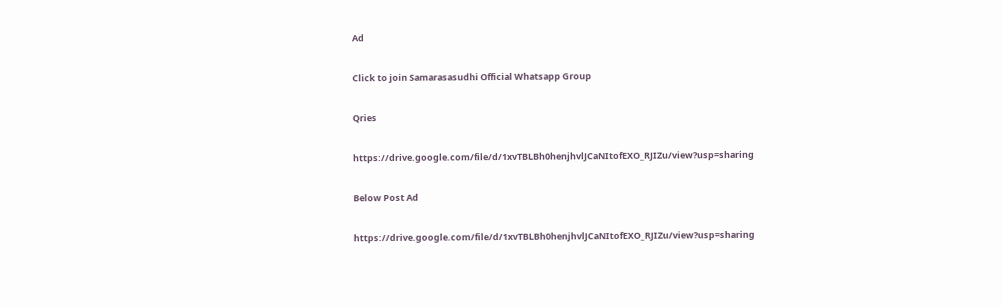Ad

Click to join Samarasasudhi Official Whatsapp Group

Qries

https://drive.google.com/file/d/1xvTBLBh0henjhvlJCaNItofEXO_RJIZu/view?usp=sharing

Below Post Ad

https://drive.google.com/file/d/1xvTBLBh0henjhvlJCaNItofEXO_RJIZu/view?usp=sharing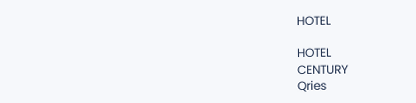HOTEL

HOTEL
CENTURY
Qries